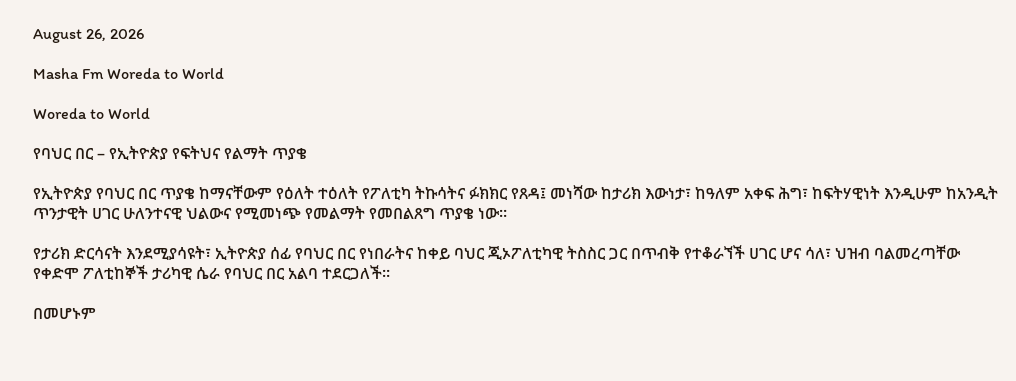August 26, 2026

Masha Fm Woreda to World

Woreda to World

የባህር በር – የኢትዮጵያ የፍትህና የልማት ጥያቄ

የኢትዮጵያ የባህር በር ጥያቄ ከማናቸውም የዕለት ተዕለት የፖለቲካ ትኩሳትና ፉክክር የጸዳ፤ መነሻው ከታሪክ እውነታ፣ ከዓለም አቀፍ ሕግ፣ ከፍትሃዊነት እንዲሁም ከአንዲት ጥንታዊት ሀገር ሁለንተናዊ ህልውና የሚመነጭ የመልማት የመበልጸግ ጥያቄ ነው።

የታሪክ ድርሳናት እንደሚያሳዩት፣ ኢትዮጵያ ሰፊ የባህር በር የነበራትና ከቀይ ባህር ጂኦፖለቲካዊ ትስስር ጋር በጥብቅ የተቆራኘች ሀገር ሆና ሳለ፣ ህዝብ ባልመረጣቸው የቀድሞ ፖለቲከኞች ታሪካዊ ሴራ የባህር በር አልባ ተደርጋለች።

በመሆኑም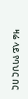ዛሬ ላይ የባህር በር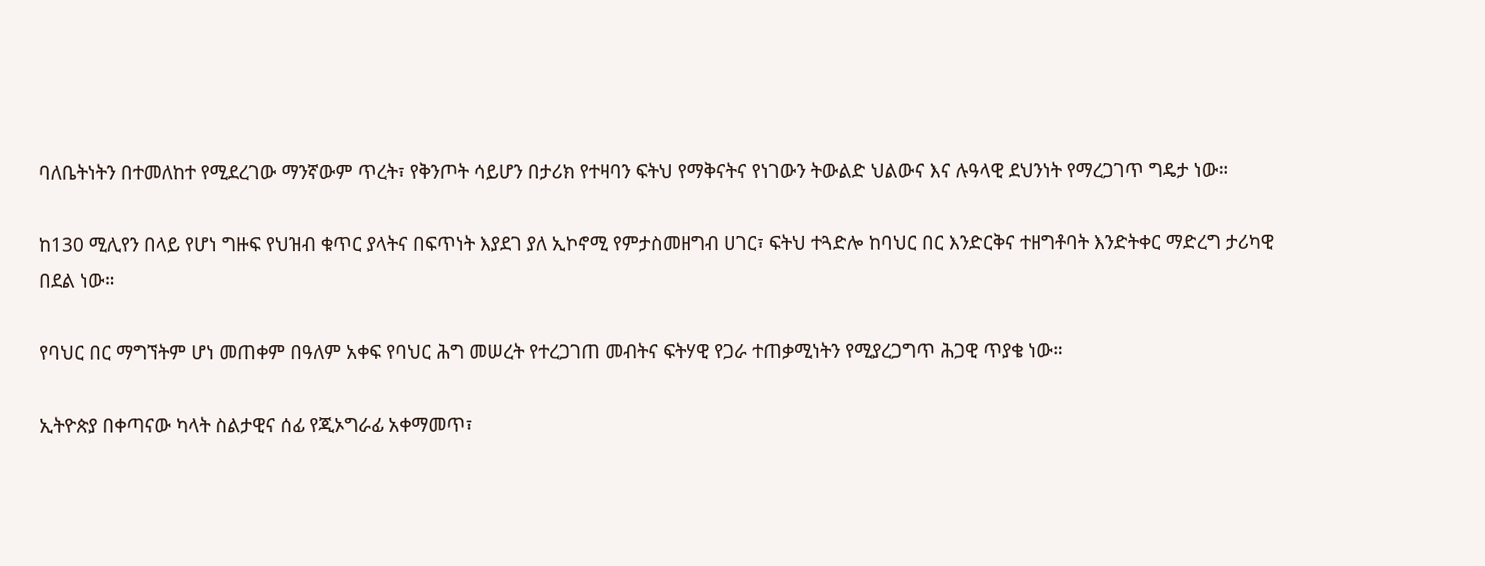ባለቤትነትን በተመለከተ የሚደረገው ማንኛውም ጥረት፣ የቅንጦት ሳይሆን በታሪክ የተዛባን ፍትህ የማቅናትና የነገውን ትውልድ ህልውና እና ሉዓላዊ ደህንነት የማረጋገጥ ግዴታ ነው።

ከ130 ሚሊየን በላይ የሆነ ግዙፍ የህዝብ ቁጥር ያላትና በፍጥነት እያደገ ያለ ኢኮኖሚ የምታስመዘግብ ሀገር፣ ፍትህ ተጓድሎ ከባህር በር እንድርቅና ተዘግቶባት እንድትቀር ማድረግ ታሪካዊ በደል ነው።

የባህር በር ማግኘትም ሆነ መጠቀም በዓለም አቀፍ የባህር ሕግ መሠረት የተረጋገጠ መብትና ፍትሃዊ የጋራ ተጠቃሚነትን የሚያረጋግጥ ሕጋዊ ጥያቄ ነው።

ኢትዮጵያ በቀጣናው ካላት ስልታዊና ሰፊ የጂኦግራፊ አቀማመጥ፣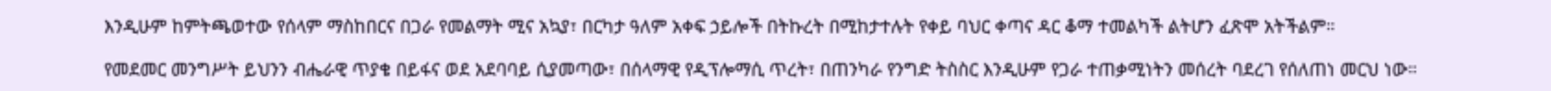እንዲሁም ከምትጫወተው የሰላም ማስከበርና በጋራ የመልማት ሚና አኳያ፣ በርካታ ዓለም አቀፍ ኃይሎች በትኩረት በሚከታተሉት የቀይ ባህር ቀጣና ዳር ቆማ ተመልካች ልትሆን ፈጽሞ አትችልም።

የመደመር መንግሥት ይህንን ብሔራዊ ጥያቄ በይፋና ወደ አደባባይ ሲያመጣው፣ በሰላማዊ የዲፕሎማሲ ጥረት፣ በጠንካራ የንግድ ትስስር እንዲሁም የጋራ ተጠቃሚነትን መሰረት ባደረገ የሰለጠነ መርህ ነው።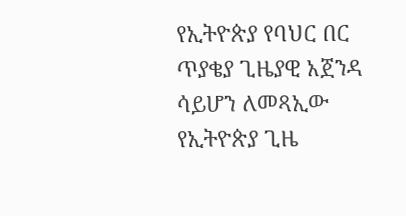የኢትዮጵያ የባህር በር ጥያቄያ ጊዜያዊ አጀንዳ ሳይሆን ለመጻኢው የኢትዮጵያ ጊዜ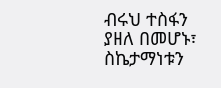ብሩህ ተስፋን ያዘለ በመሆኑ፣ ስኬታማነቱን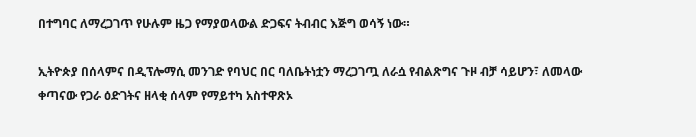በተግባር ለማረጋገጥ የሁሉም ዜጋ የማያወላውል ድጋፍና ትብብር እጅግ ወሳኝ ነው።

ኢትዮጵያ በሰላምና በዲፕሎማሲ መንገድ የባህር በር ባለቤትነቷን ማረጋገጧ ለራሷ የብልጽግና ጉዞ ብቻ ሳይሆን፣ ለመላው ቀጣናው የጋራ ዕድገትና ዘላቂ ሰላም የማይተካ አስተዋጽኦ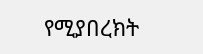የሚያበረክት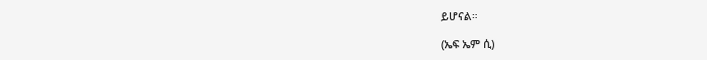ይሆናል።

(ኤፍ ኤም ሲ)